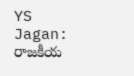YS Jagan: రాజకీయ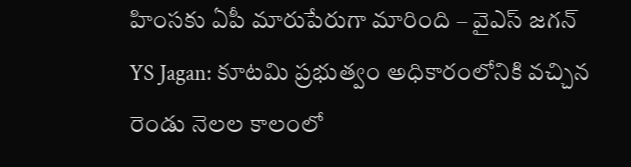హింసకు ఏపీ మారుపేరుగా మారింది – వైఎస్ జగన్
YS Jagan: కూటమి ప్రభుత్వం అధికారంలోనికి వచ్చిన రెండు నెలల కాలంలో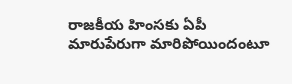రాజకీయ హింసకు ఏపీ మారుపేరుగా మారిపోయిందంటూ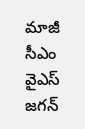మాజీ సీఎం వైఎస్ జగన్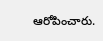ఆరోపించారు.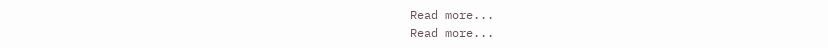Read more...
Read more...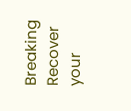Breaking
Recover your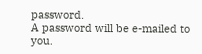password.
A password will be e-mailed to you.